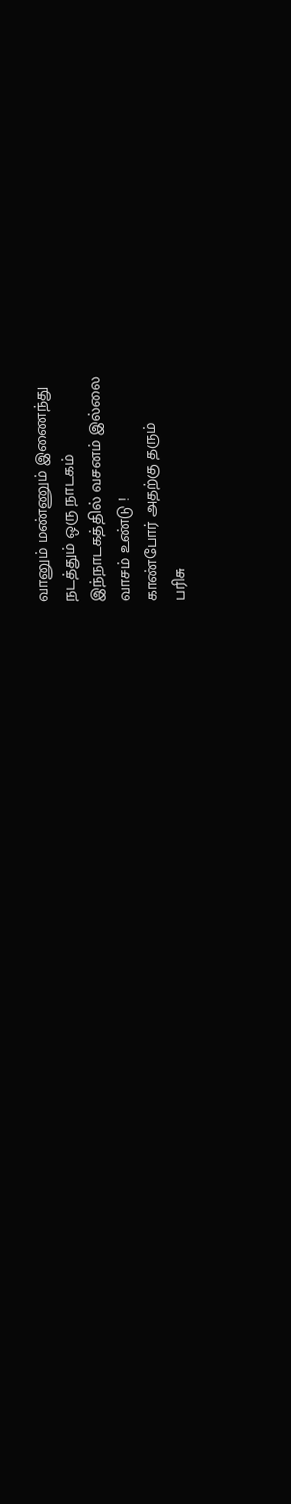வானும் மண்ணும் இணைந்து
நடத்தும் ஒரு நாடகம்
இந்நாடகத்தில் வசனம் இல்லை
வாசம் உண்டு !
காண்போர் அதற்கு தரும்
பரிசு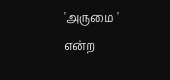'அருமை ' என்ற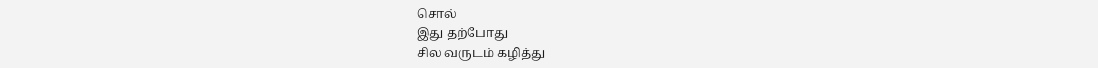சொல்
இது தற்போது
சில வருடம் கழித்து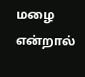மழை என்றால்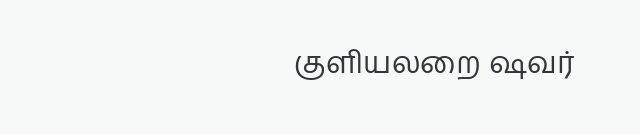குளியலறை ஷவர்